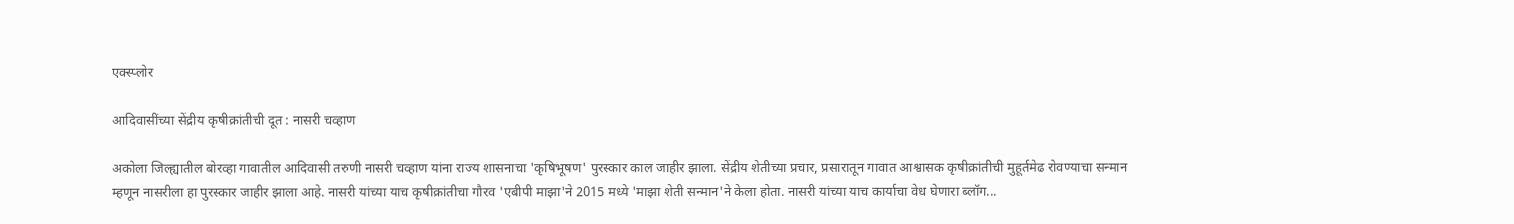एक्स्प्लोर

आदिवासींच्या सेंद्रीय कृषीक्रांतीची दूत : नासरी चव्हाण

अकोला जिल्ह्यातील बोरव्हा गावातील आदिवासी तरुणी नासरी चव्हाण यांना राज्य शासनाचा 'कृषिभूषण' पुरस्कार काल जाहीर झाला. सेंद्रीय शेतीच्या प्रचार, प्रसारातून गावात आश्वासक कृषीक्रांतीची मुहूर्तमेढ रोवण्याचा सन्मान म्हणून नासरीला हा पुरस्कार जाहीर झाला आहे. नासरी यांच्या याच कृषीक्रांतीचा गौरव 'एबीपी माझा'ने 2015 मध्ये 'माझा शेती सन्मान'ने केला होता. नासरी यांच्या याच कार्याचा वेध घेणारा ब्लॉग...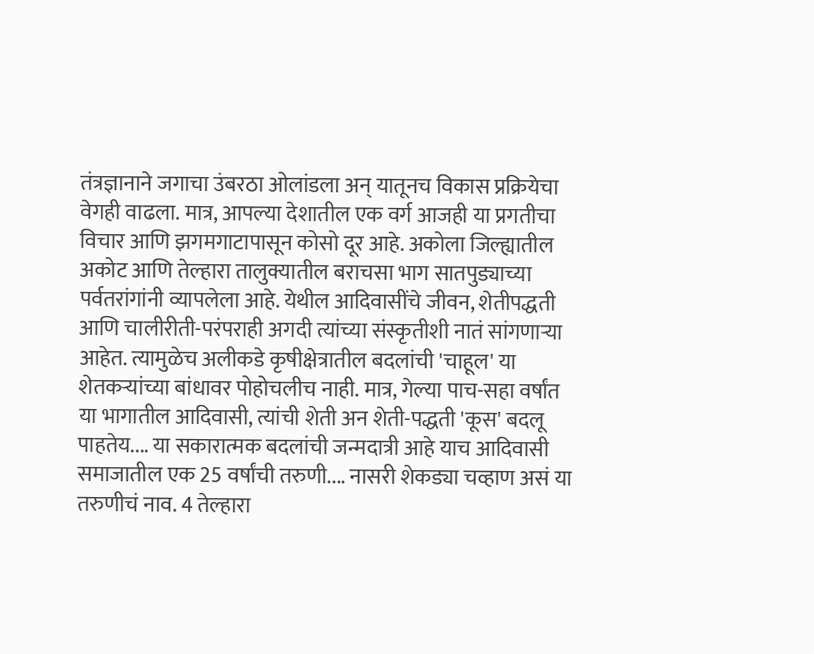तंत्रज्ञानाने जगाचा उंबरठा ओलांडला अन् यातूनच विकास प्रक्रियेचा वेगही वाढला. मात्र, आपल्या देशातील एक वर्ग आजही या प्रगतीचा विचार आणि झगमगाटापासून कोसो दूर आहे. अकोला जिल्ह्यातील अकोट आणि तेल्हारा तालुक्यातील बराचसा भाग सातपुड्याच्या पर्वतरांगांनी व्यापलेला आहे. येथील आदिवासींचे जीवन, शेतीपद्धती आणि चालीरीती-परंपराही अगदी त्यांच्या संस्कृतीशी नातं सांगणाऱ्या आहेत. त्यामुळेच अलीकडे कृषीक्षेत्रातील बदलांची 'चाहूल' या शेतकऱ्यांच्या बांधावर पोहोचलीच नाही. मात्र, गेल्या पाच-सहा वर्षांत या भागातील आदिवासी, त्यांची शेती अन शेती-पद्धती 'कूस' बदलू पाहतेय.... या सकारात्मक बदलांची जन्मदात्री आहे याच आदिवासी समाजातील एक 25 वर्षांची तरुणी.... नासरी शेकड्या चव्हाण असं या तरुणीचं नाव. 4 तेल्हारा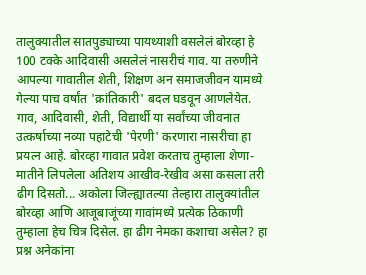तालुक्यातील सातपुड्याच्या पायथ्याशी वसलेलं बोरव्हा हे 100 टक्के आदिवासी असलेलं नासरीचं गाव. या तरुणीने आपल्या गावातील शेती, शिक्षण अन समाजजीवन यामध्ये गेल्या पाच वर्षांत 'क्रांतिकारी' बदल घडवून आणलेयेत. गाव, आदिवासी, शेती, विद्यार्थी या सर्वांच्या जीवनात उत्कर्षाच्या नव्या पहाटेची 'पेरणी' करणारा नासरीचा हा प्रयत्न आहे. बोरव्हा गावात प्रवेश करताच तुम्हाला शेणा-मातीने लिपलेला अतिशय आखीव-रेखीव असा कसला तरी ढीग दिसतो... अकोला जिल्ह्यातल्या तेल्हारा तालुक्यांतील बोरव्हा आणि आजूबाजूंच्या गावांमध्ये प्रत्येक ठिकाणी तुम्हाला हेच चित्र दिसेल. हा ढीग नेमका कशाचा असेल? हा प्रश्न अनेकांना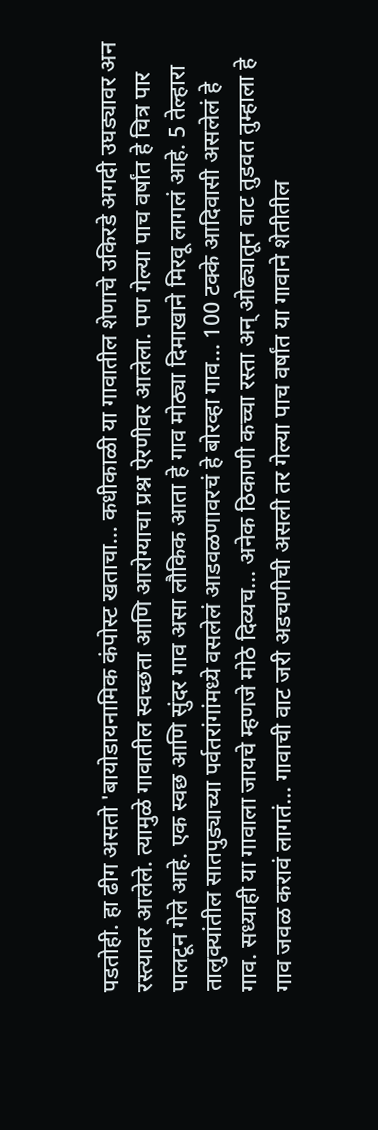पडतोही. हा ढीग असतो 'बायोडायनामिक कंपोस्ट खताचा... कधीकाळी या गावातील शेणाचे उकिरडे अगदी उघड्यावर अन रस्त्यावर आलेले. त्यामुळे गावातील स्वच्छता आणि आरोग्याचा प्रश्न ऐरणीवर आलेला. पण गेल्या पाच वर्षांत हे चित्र पार पालटून गेले आहे. एक स्वछ आणि सुंदर गाव असा लौकिक आता हे गाव मोठ्या दिमाखाने मिरवू लागलं आहे. 5 तेल्हारा तालुक्यांतील सातपुड्याच्या पर्वतरांगांमध्ये वसलेलं आडवळणावरचं हे बोरव्हा गाव... 100 टक्के आदिवासी असलेलं हे गाव. सध्याही या गावाला जायचे म्हणजे मोठे दिव्यच... अनेक ठिकाणी कच्चा रस्ता अन् ओढ्यातून वाट तुडवत तुम्हाला हे गाव जवळ करावं लागतं... गावाची वाट जरी अडचणीची असली तर गेल्या पाच वर्षांत या गावाने शेतीतील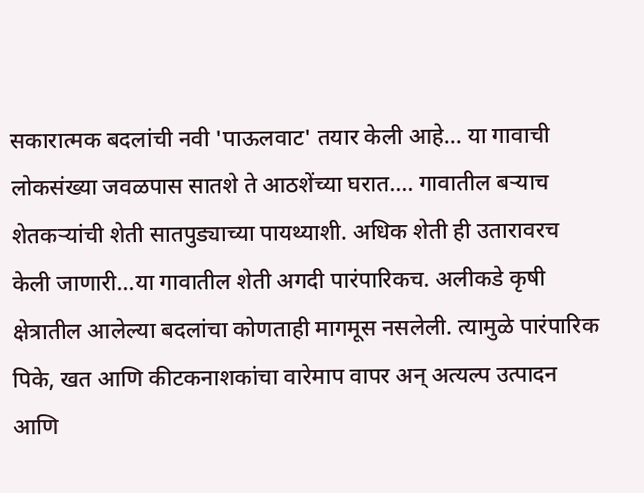सकारात्मक बदलांची नवी 'पाऊलवाट' तयार केली आहे... या गावाची लोकसंख्या जवळपास सातशे ते आठशेंच्या घरात.... गावातील बऱ्याच शेतकऱ्यांची शेती सातपुड्याच्या पायथ्याशी. अधिक शेती ही उतारावरच केली जाणारी...या गावातील शेती अगदी पारंपारिकच. अलीकडे कृषी क्षेत्रातील आलेल्या बदलांचा कोणताही मागमूस नसलेली. त्यामुळे पारंपारिक पिके, खत आणि कीटकनाशकांचा वारेमाप वापर अन् अत्यल्प उत्पादन आणि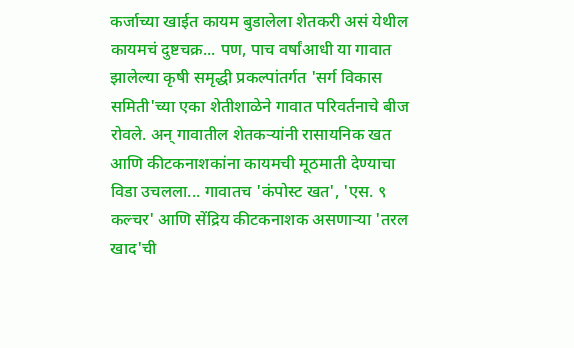कर्जाच्या खाईत कायम बुडालेला शेतकरी असं येथील कायमचं दुष्टचक्र... पण, पाच वर्षांआधी या गावात झालेल्या कृषी समृद्धी प्रकल्पांतर्गत 'सर्ग विकास समिती'च्या एका शेतीशाळेने गावात परिवर्तनाचे बीज रोवले. अन् गावातील शेतकऱ्यांनी रासायनिक खत आणि कीटकनाशकांना कायमची मूठमाती देण्याचा विडा उचलला... गावातच 'कंपोस्ट खत', 'एस. ९ कल्चर' आणि सेंद्रिय कीटकनाशक असणाऱ्या 'तरल खाद'ची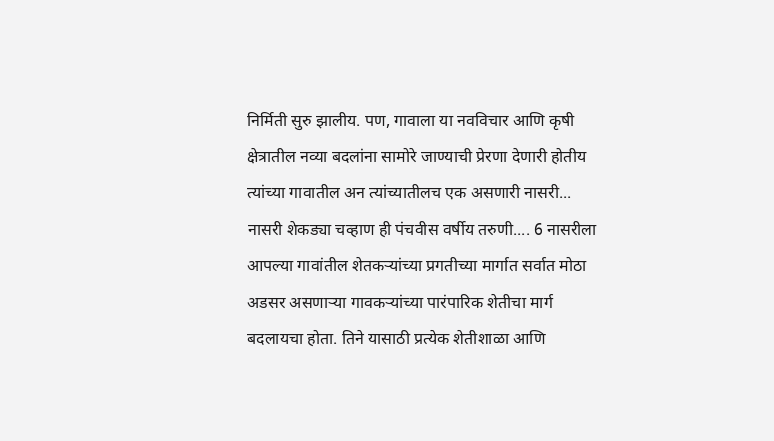निर्मिती सुरु झालीय. पण, गावाला या नवविचार आणि कृषी क्षेत्रातील नव्या बदलांना सामोरे जाण्याची प्रेरणा देणारी होतीय त्यांच्या गावातील अन त्यांच्यातीलच एक असणारी नासरी... नासरी शेकड्या चव्हाण ही पंचवीस वर्षीय तरुणी.... 6 नासरीला आपल्या गावांतील शेतकऱ्यांच्या प्रगतीच्या मार्गात सर्वात मोठा अडसर असणाऱ्या गावकऱ्यांच्या पारंपारिक शेतीचा मार्ग बदलायचा होता. तिने यासाठी प्रत्येक शेतीशाळा आणि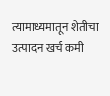त्यामाध्यमातून शेतीचा उत्पादन खर्च कमी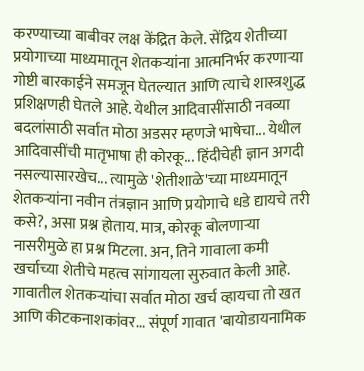करण्याच्या बाबीवर लक्ष केंद्रित केले. सेंद्रिय शेतीच्या प्रयोगाच्या माध्यमातून शेतकऱ्यांना आत्मनिर्भर करणाऱ्या गोष्टी बारकाईने समजून घेतल्यात आणि त्याचे शास्त्रशुद्ध प्रशिक्षणही घेतले आहे. येथील आदिवासींसाठी नवव्या बदलांसाठी सर्वात मोठा अडसर म्हणजे भाषेचा... येथील आदिवासींची मातृभाषा ही कोरकू... हिंदीचेही ज्ञान अगदी नसल्यासारखेच... त्यामुळे 'शेतीशाळे'च्या माध्यमातून शेतकऱ्यांना नवीन तंत्रज्ञान आणि प्रयोगाचे धडे द्यायचे तरी कसे?, असा प्रश्न होताय. मात्र, कोरकू बोलणाऱ्या नासरीमुळे हा प्रश्न मिटला. अन, तिने गावाला कमी खर्चाच्या शेतीचे महत्व सांगायला सुरुवात केली आहे. गावातील शेतकऱ्यांचा सर्वात मोठा खर्च व्हायचा तो खत आणि कीटकनाशकांवर... संपूर्ण गावात 'बायोडायनामिक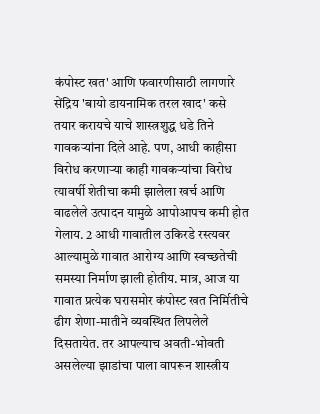कंपोस्ट खत' आणि फवारणीसाठी लागणारे सेंद्रिय 'बायो डायनामिक तरल खाद' कसे तयार करायचे याचे शास्त्रशुद्ध धडे तिने गावकऱ्यांना दिले आहे. पण, आधी काहीसा विरोध करणाऱ्या काही गावकऱ्यांचा विरोध त्यावर्षी शेतीचा कमी झालेला खर्च आणि वाढलेले उत्पादन यामुळे आपोआपच कमी होत गेलाय. 2 आधी गावातील उकिरडे रस्त्यवर आल्यामुळे गावात आरोग्य आणि स्वच्छतेची समस्या निर्माण झाली होतीय. मात्र, आज या गावात प्रत्येक घरासमोर कंपोस्ट खत निर्मितीचे ढीग शेणा-मातीने व्यवस्थित लिपलेले दिसतायेत. तर आपल्याच अवती-भोवती असलेल्या झाडांचा पाला वापरून शास्त्रीय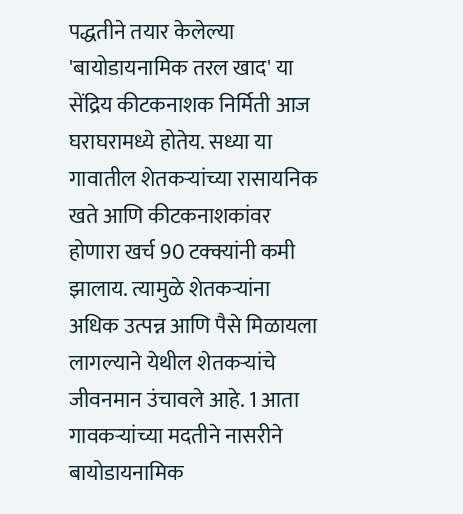पद्धतीने तयार केलेल्या 'बायोडायनामिक तरल खाद' या सेंद्रिय कीटकनाशक निर्मिती आज घराघरामध्ये होतेय. सध्या या गावातील शेतकऱ्यांच्या रासायनिक खते आणि कीटकनाशकांवर होणारा खर्च 90 टक्क्यांनी कमी झालाय. त्यामुळे शेतकऱ्यांना अधिक उत्पन्न आणि पैसे मिळायला लागल्याने येथील शेतकऱ्यांचे जीवनमान उंचावले आहे. 1 आता गावकऱ्यांच्या मदतीने नासरीने बायोडायनामिक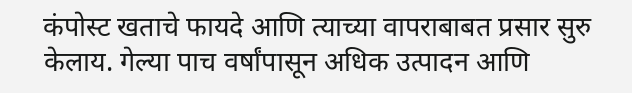कंपोस्ट खताचे फायदे आणि त्याच्या वापराबाबत प्रसार सुरु केलाय. गेल्या पाच वर्षांपासून अधिक उत्पादन आणि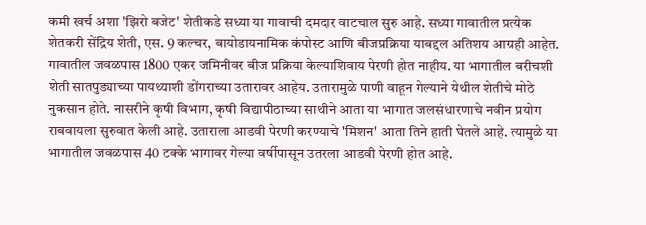कमी खर्च अशा 'झिरो बजेट' शेतीकडे सध्या या गावाची दमदार वाटचाल सुरु आहे. सध्या गावातील प्रत्येक शेतकरी सेंद्रिय शेती, एस. 9 कल्चर, बायोडायनामिक कंपोस्ट आणि बीजप्रक्रिया याबद्दल अतिशय आग्रही आहेत. गावातील जवळपास 1800 एकर जमिनीवर बीज प्रक्रिया केल्याशिवाय पेरणी होत नाहीय. या भागातील बरीचशी शेती सातपुड्याच्या पायथ्याशी डोंगराच्या उतारावर आहेय. उतारामुळे पाणी वाहून गेल्याने येथील शेतीचे मोठे नुकसान होते. नासरीने कृषी विभाग, कृषी विद्यापीठाच्या साथीने आता या भागात जलसंधारणाचे नवीन प्रयोग राबवायला सुरुवात केली आहे. उताराला आडवी पेरणी करण्याचे 'मिशन' आता तिने हाती घेतले आहे. त्यामुळे या भागातील जवळपास 40 टक्के भागावर गेल्या वर्षीपासून उतरला आडवी पेरणी होत आहे.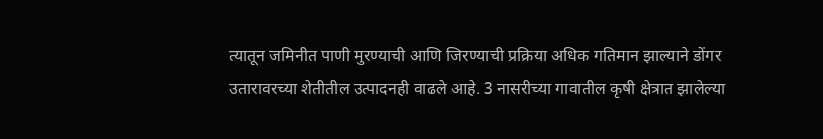त्यातून जमिनीत पाणी मुरण्याची आणि जिरण्याची प्रक्रिया अधिक गतिमान झाल्याने डोंगर उतारावरच्या शेतीतील उत्पादनही वाढले आहे. 3 नासरीच्या गावातील कृषी क्षेत्रात झालेल्या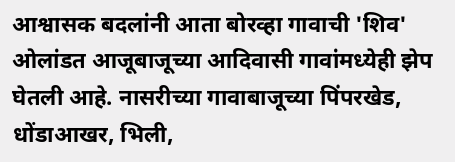आश्वासक बदलांनी आता बोरव्हा गावाची 'शिव' ओलांडत आजूबाजूच्या आदिवासी गावांमध्येही झेप घेतली आहे. नासरीच्या गावाबाजूच्या पिंपरखेड, धोंडाआखर, भिली,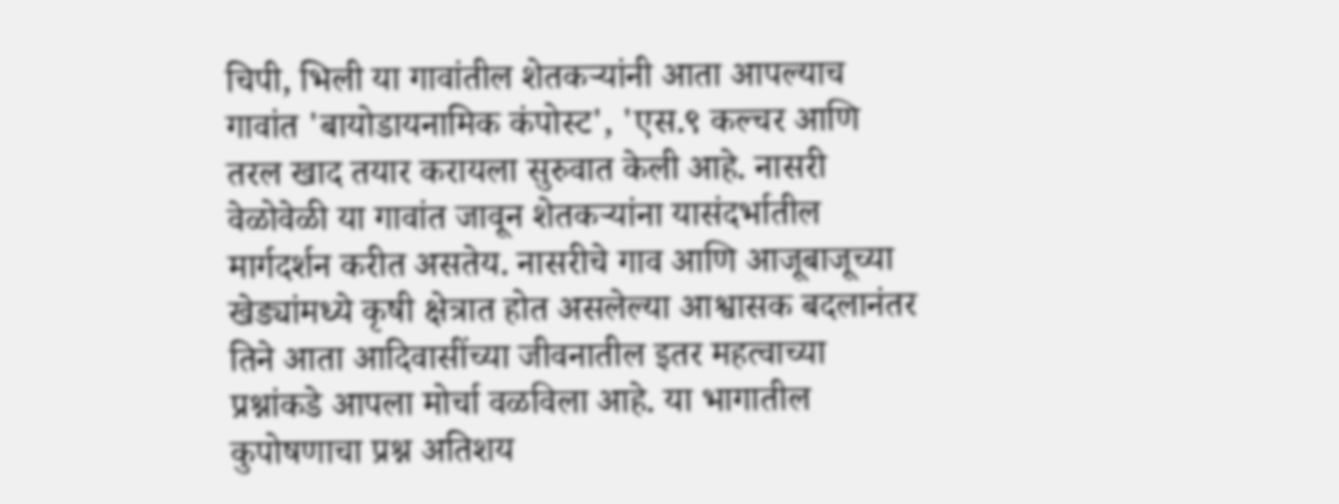चिपी, भिली या गावांतील शेतकऱ्यांनी आता आपल्याच गावांत 'बायोडायनामिक कंपोस्ट', 'एस.९ कल्चर आणि तरल खाद तयार करायला सुरुवात केली आहे. नासरी वेळोवेळी या गावांत जावून शेतकऱ्यांना यासंदर्भातील मार्गदर्शन करीत असतेय. नासरीचे गाव आणि आजूबाजूच्या खेड्यांमध्ये कृषी क्षेत्रात होत असलेल्या आश्वासक बदलानंतर तिने आता आदिवासींच्या जीवनातील इतर महत्वाच्या प्रश्नांकडे आपला मोर्चा वळविला आहे. या भागातील कुपोषणाचा प्रश्न अतिशय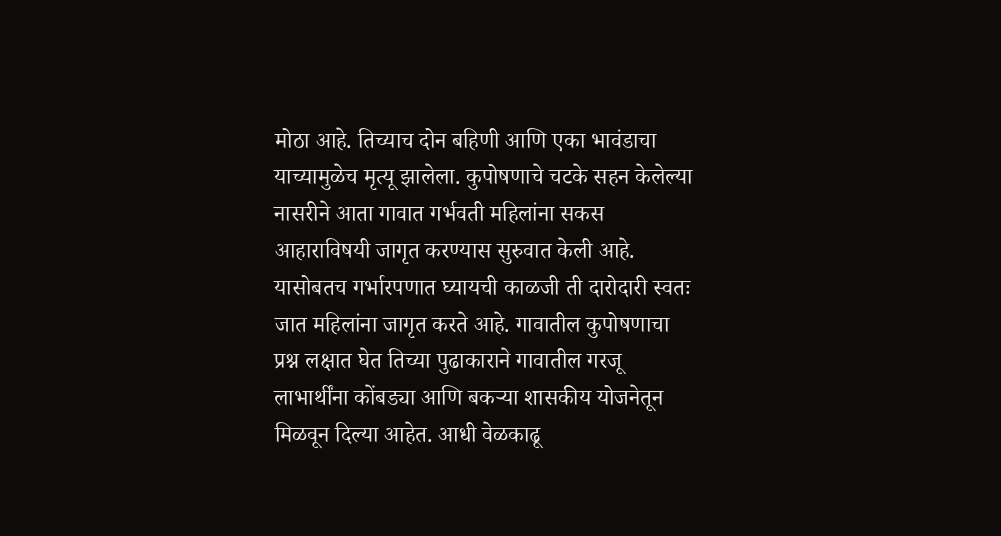मोठा आहे. तिच्याच दोन बहिणी आणि एका भावंडाचा याच्यामुळेच मृत्यू झालेला. कुपोषणाचे चटके सहन केलेल्या  नासरीने आता गावात गर्भवती महिलांना सकस आहाराविषयी जागृत करण्यास सुरुवात केली आहे. यासोबतच गर्भारपणात घ्यायची काळजी ती दारोदारी स्वतः जात महिलांना जागृत करते आहे. गावातील कुपोषणाचा प्रश्न लक्षात घेत तिच्या पुढाकाराने गावातील गरजू लाभार्थींना कोंबड्या आणि बकऱ्या शासकीय योजनेतून मिळवून दिल्या आहेत. आधी वेळकाढू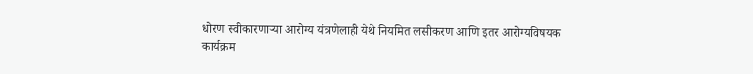धोरण स्वीकारणाऱ्या आरोग्य यंत्रणेलाही येथे नियमित लसीकरण आणि इतर आरोग्यविषयक कार्यक्रम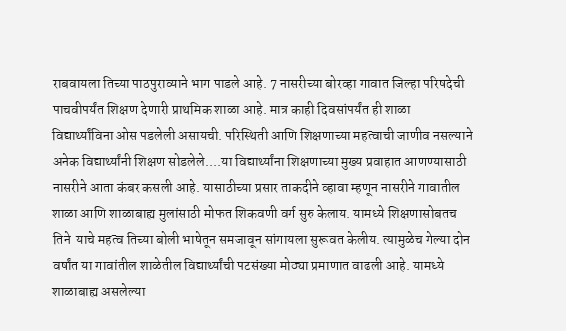राबवायला तिच्या पाठपुराव्याने भाग पाडले आहे. 7 नासरीच्या बोरव्हा गावात जिल्हा परिषदेची पाचवीपर्यंत शिक्षण देणारी प्राथमिक शाळा आहे. मात्र काही दिवसांपर्यंत ही शाळा विद्यार्थ्यांविना ओस पडलेली असायची. परिस्थिती आणि शिक्षणाच्या महत्वाची जाणीव नसल्याने अनेक विद्यार्थ्यांनी शिक्षण सोडलेले....या विद्यार्थ्यांना शिक्षणाच्या मुख्य प्रवाहात आणण्यासाठी नासरीने आता कंबर कसली आहे. यासाठीच्या प्रसार ताकदीने व्हावा म्हणून नासरीने गावातील शाळा आणि शाळाबाह्य मुलांसाठी मोफत शिकवणी वर्ग सुरु केलाय. यामध्ये शिक्षणासोबतच तिने  याचे महत्व तिच्या बोली भाषेतून समजावून सांगायला सुरूवत केलीय. त्यामुळेच गेल्या दोन वर्षांत या गावांतील शाळेतील विद्यार्थ्यांची पटसंख्या मोठ्या प्रमाणात वाढली आहे. यामध्ये शाळाबाह्य असलेल्या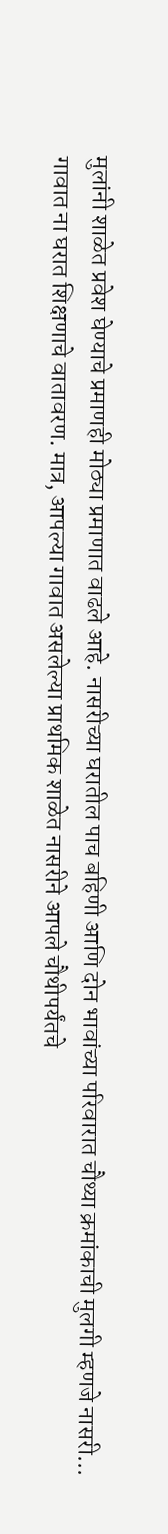मुलांनी शाळेत प्रवेश घेण्याचे प्रमाणही मोठ्या प्रमाणात वाढले आहे. नासरीच्या घरातील पाच बहिणी आणि दोन भावांच्या परिवारात चौथ्या क्रमांकाची मुलगी म्हणजे नासरी... गावात ना घरात शिक्षणाचे वातावरण. मात्र, आपल्या गावात असलेल्या प्राथमिक शाळेत नासरीने आपले चौथीपर्यंतचे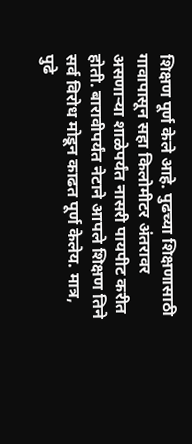शिक्षण पूर्ण केले आहे. पुढच्या शिक्षणासाठी गावापासून सहा किलोमीटर अंतरावर असणाऱ्या शाळेपर्यंत नासरी पायपीट करीत होती. बारावीपर्यंत नेटाने आपले शिक्षण तिने सर्व विरोध मोडून काढत पूर्ण केलेय. मात्र, पुढे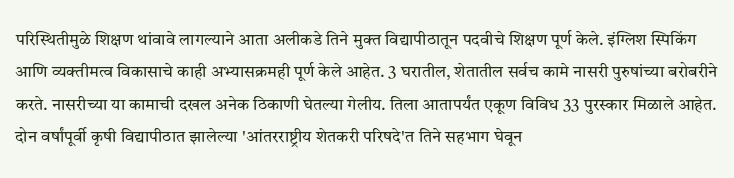परिस्थितीमुळे शिक्षण थांवावे लागल्याने आता अलीकडे तिने मुक्त विद्यापीठातून पदवीचे शिक्षण पूर्ण केले. इंग्लिश स्पिकिंग आणि व्यक्तीमत्व विकासाचे काही अभ्यासक्रमही पूर्ण केले आहेत. 3 घरातील, शेतातील सर्वच कामे नासरी पुरुषांच्या बरोबरीने करते. नासरीच्या या कामाची दखल अनेक ठिकाणी घेतल्या गेलीय. तिला आतापर्यंत एकूण विविध 33 पुरस्कार मिळाले आहेत. दोन वर्षांपूर्वी कृषी विद्यापीठात झालेल्या 'आंतरराष्ट्रीय शेतकरी परिषदे'त तिने सहभाग घेवून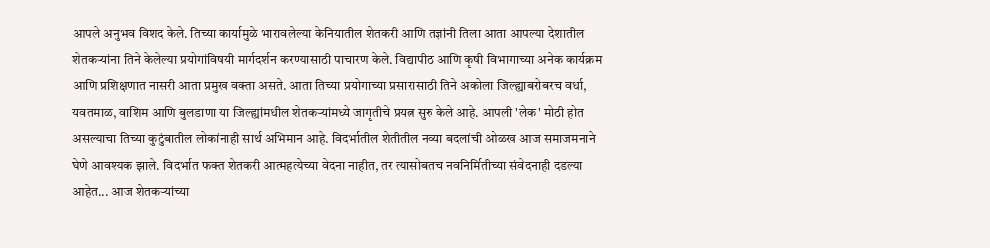आपले अनुभव विशद केले. तिच्या कार्यामुळे भारावलेल्या केनियातील शेतकरी आणि तज्ञांनी तिला आता आपल्या देशातील शेतकऱ्यांना तिने केलेल्या प्रयोगांविषयी मार्गदर्शन करण्यासाठी पाचारण केले. विद्यापीठ आणि कृषी विभागाच्या अनेक कार्यक्रम आणि प्रशिक्षणात नासरी आता प्रमुख वक्ता असते. आता तिच्या प्रयोगाच्या प्रसारासाठी तिने अकोला जिल्ह्याबरोबरच वर्धा, यवतमाळ, वाशिम आणि बुलडाणा या जिल्ह्यांमधील शेतकऱ्यांमध्ये जागृतीचे प्रयत्न सुरु केले आहे. आपली 'लेक' मोठी होत असल्याचा तिच्या कुटुंबातील लोकांनाही सार्थ अभिमान आहे. विदर्भातील शेतीतील नव्या बदलांची ओळख आज समाजमनाने घेणे आवश्यक झाले. विदर्भात फक्त शेतकरी आत्महत्येच्या वेदना नाहीत, तर त्यासोबतच नवनिर्मितीच्या संवेदनाही दडल्या आहेत... आज शेतकऱ्यांच्या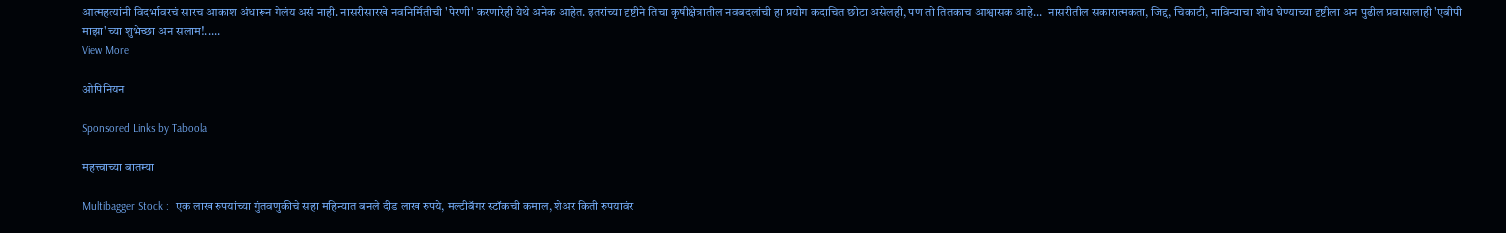आत्महत्यांनी विदर्भावरचं सारच आकाश अंधारून गेलंय असं नाही. नासरीसारखे नवनिर्मितीची 'पेरणी' करणारेही येथे अनेक आहेत. इतरांच्या दृष्टीने तिचा कृषीक्षेत्रातील नवबदलांची हा प्रयोग कदाचित छोटा असेलही, पण तो तितकाच आश्वासक आहे...  नासरीतील सकारात्मकता, जिद्द, चिकाटी, नाविन्याचा शोध घेण्याच्या दृष्टीला अन पुढील प्रवासालाही 'एबीपी माझा'च्या शुभेच्छा अन सलाम!.....
View More

ओपिनियन

Sponsored Links by Taboola

महत्त्वाच्या बातम्या

Multibagger Stock :  एक लाख रुपयांच्या गुंतवणुकीचे सहा महिन्यात बनले दीड लाख रुपये, मल्टीबॅगर स्टॉकची कमाल, शेअर किती रुपयावंर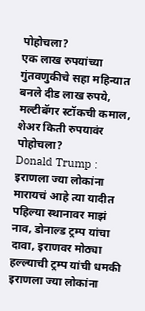पोहोचला?
एक लाख रुपयांच्या गुंतवणुकीचे सहा महिन्यात बनले दीड लाख रुपये, मल्टीबॅगर स्टॉकची कमाल, शेअर किती रुपयावंर पोहोचला?
Donald Trump : इराणला ज्या लोकांना मारायचं आहे त्या यादीत पहिल्या स्थानावर माझं नाव, डोनाल्ड ट्रम्प यांचा दावा, इराणवर मोठ्या हल्ल्याची ट्रम्प यांची धमकी
इराणला ज्या लोकांना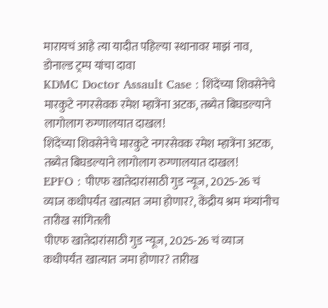मारायचं आहे त्या यादीत पहिल्या स्थानावर माझं नाव, डोनाल्ड ट्रम्प यांचा दावा
KDMC Doctor Assault Case : शिंदेंच्या शिवसेनेचे मारकुटे नगरसेवक रमेश म्हात्रेंना अटक, तब्येत बिघडल्याने लागोलाग रुग्णालयात दाखल!
शिंदेंच्या शिवसेनेचे मारकुटे नगरसेवक रमेश म्हात्रेंना अटक, तब्येत बिघडल्याने लागोलाग रुग्णालयात दाखल!
EPFO : पीएफ खातेदारांसाठी गुड न्यूज, 2025-26 चं व्याज कधीपर्यंत खात्यात जमा होणार?, केंद्रीय श्रम मंत्र्यांनीच तारीख सांगितली
पीएफ खातेदारांसाठी गुड न्यूज, 2025-26 चं व्याज कधीपर्यंत खात्यात जमा होणार? तारीख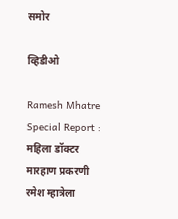समोर

व्हिडीओ

Ramesh Mhatre Special Report : महिला डॉक्टर मारहाण प्रकरणी रमेश म्हात्रेला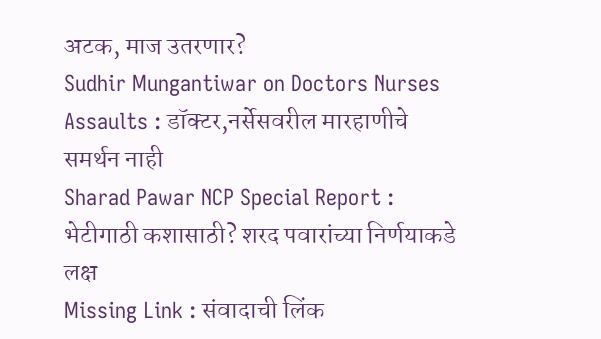अटक, माज उतरणार?
Sudhir Mungantiwar on Doctors Nurses Assaults : डॉक्टर,नर्सेसवरील मारहाणीचे समर्थन नाही
Sharad Pawar NCP Special Report : भेटीगाठी कशासाठी? शरद पवारांच्या निर्णयाकडे लक्ष
Missing Link : संवादाची लिंक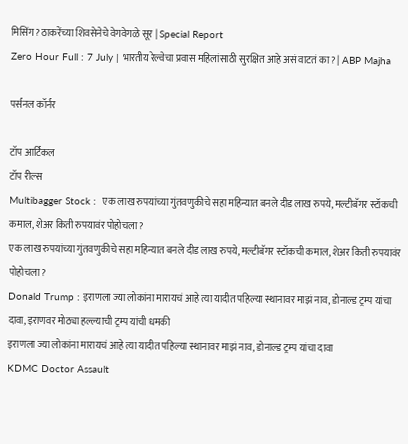मिसिंग? ठाकरेंच्या शिवसेनेचे वेगवेगळे सूर | Special Report
Zero Hour Full : 7 July | भारतीय रेल्वेचा प्रवास महिलांसाठी सुरक्षित आहे असं वाटतं का? | ABP Majha

पर्सनल कॉर्नर

टॉप आर्टिकल
टॉप रील्स
Multibagger Stock :  एक लाख रुपयांच्या गुंतवणुकीचे सहा महिन्यात बनले दीड लाख रुपये, मल्टीबॅगर स्टॉकची कमाल, शेअर किती रुपयावंर पोहोचला?
एक लाख रुपयांच्या गुंतवणुकीचे सहा महिन्यात बनले दीड लाख रुपये, मल्टीबॅगर स्टॉकची कमाल, शेअर किती रुपयावंर पोहोचला?
Donald Trump : इराणला ज्या लोकांना मारायचं आहे त्या यादीत पहिल्या स्थानावर माझं नाव, डोनाल्ड ट्रम्प यांचा दावा, इराणवर मोठ्या हल्ल्याची ट्रम्प यांची धमकी
इराणला ज्या लोकांना मारायचं आहे त्या यादीत पहिल्या स्थानावर माझं नाव, डोनाल्ड ट्रम्प यांचा दावा
KDMC Doctor Assault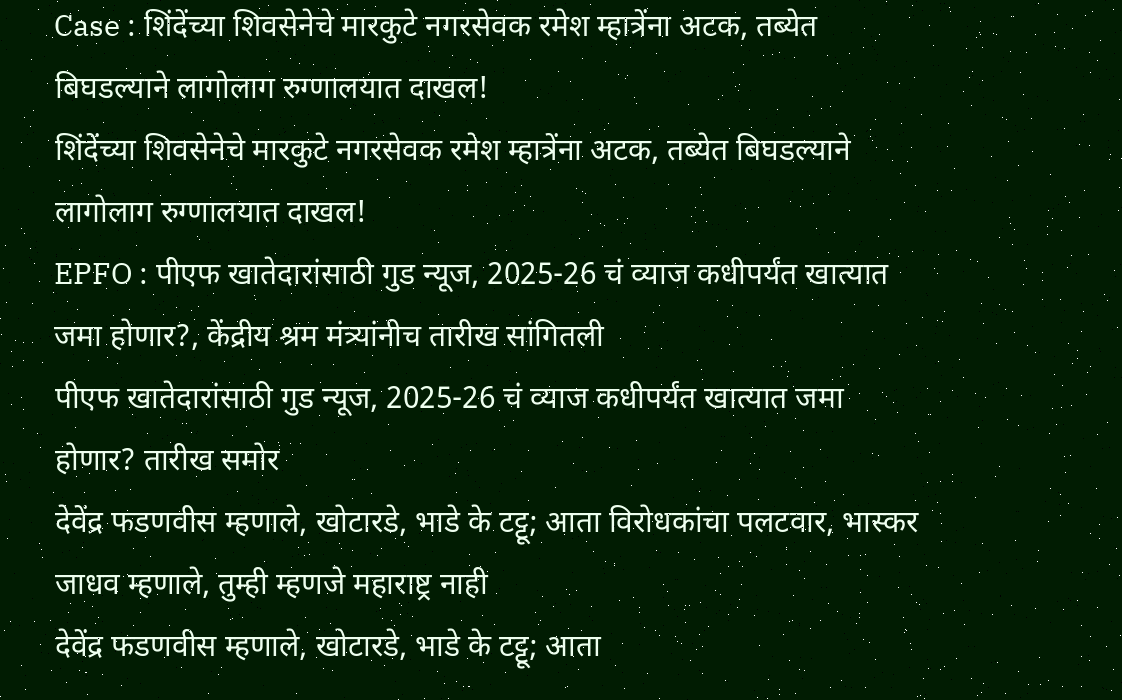Case : शिंदेंच्या शिवसेनेचे मारकुटे नगरसेवक रमेश म्हात्रेंना अटक, तब्येत बिघडल्याने लागोलाग रुग्णालयात दाखल!
शिंदेंच्या शिवसेनेचे मारकुटे नगरसेवक रमेश म्हात्रेंना अटक, तब्येत बिघडल्याने लागोलाग रुग्णालयात दाखल!
EPFO : पीएफ खातेदारांसाठी गुड न्यूज, 2025-26 चं व्याज कधीपर्यंत खात्यात जमा होणार?, केंद्रीय श्रम मंत्र्यांनीच तारीख सांगितली
पीएफ खातेदारांसाठी गुड न्यूज, 2025-26 चं व्याज कधीपर्यंत खात्यात जमा होणार? तारीख समोर
देवेंद्र फडणवीस म्हणाले, खोटारडे, भाडे के टट्टू; आता विरोधकांचा पलटवार, भास्कर जाधव म्हणाले, तुम्ही म्हणजे महाराष्ट्र नाही
देवेंद्र फडणवीस म्हणाले, खोटारडे, भाडे के टट्टू; आता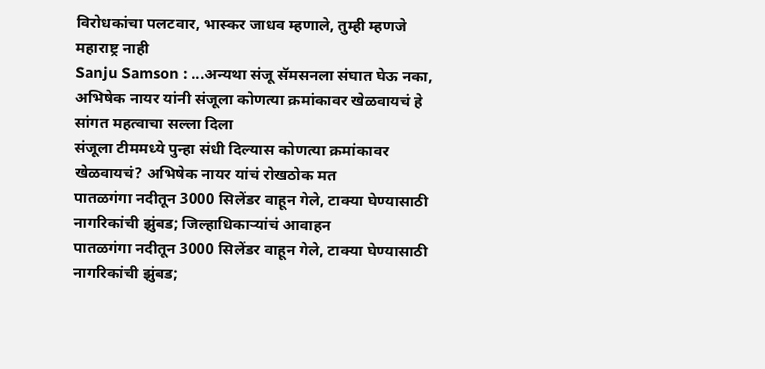विरोधकांचा पलटवार, भास्कर जाधव म्हणाले, तुम्ही म्हणजे महाराष्ट्र नाही
Sanju Samson : ...अन्यथा संजू सॅमसनला संघात घेऊ नका, अभिषेक नायर यांनी संजूला कोणत्या क्रमांकावर खेळवायचं हे सांगत महत्वाचा सल्ला दिला
संजूला टीममध्ये पुन्हा संधी दिल्यास कोणत्या क्रमांकावर खेळवायचं? अभिषेक नायर यांचं रोखठोक मत
पातळगंगा नदीतून 3000 सिलेंडर वाहून गेले, टाक्या घेण्यासाठी नागरिकांची झुंबड; जिल्हाधिकाऱ्यांचं आवाहन
पातळगंगा नदीतून 3000 सिलेंडर वाहून गेले, टाक्या घेण्यासाठी नागरिकांची झुंबड;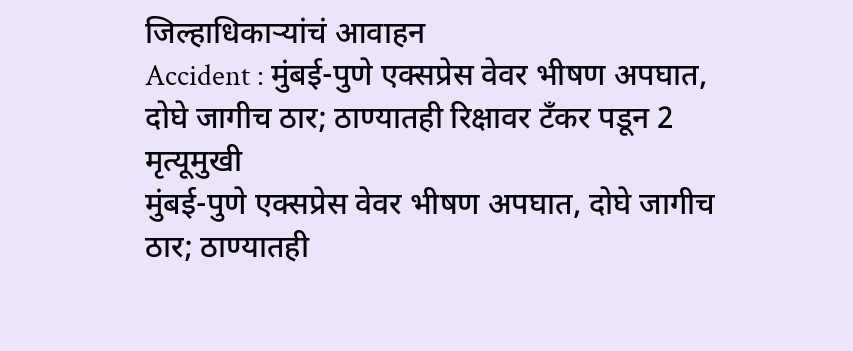जिल्हाधिकाऱ्यांचं आवाहन
Accident : मुंबई-पुणे एक्सप्रेस वेवर भीषण अपघात, दोघे जागीच ठार; ठाण्यातही रिक्षावर टँकर पडून 2 मृत्यूमुखी
मुंबई-पुणे एक्सप्रेस वेवर भीषण अपघात, दोघे जागीच ठार; ठाण्यातही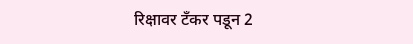रिक्षावर टँकर पडून 2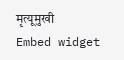मृत्यूमुखी
Embed widget